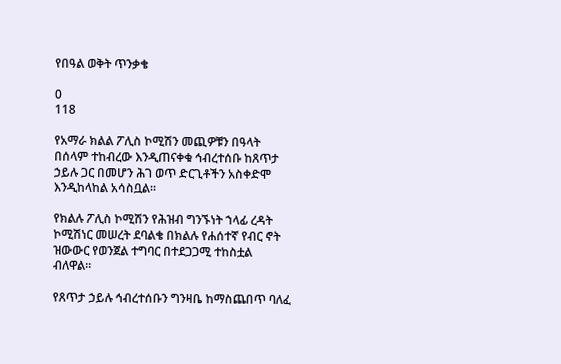የበዓል ወቅት ጥንቃቄ

0
118

የአማራ ክልል ፖሊስ ኮሚሽን መጪዎቹን በዓላት በሰላም ተከብረው እንዲጠናቀቁ ኅብረተሰቡ ከጸጥታ ኃይሉ ጋር በመሆን ሕገ ወጥ ድርጊቶችን አስቀድሞ እንዲከላከል አሳስቧል።

የክልሉ ፖሊስ ኮሚሽን የሕዝብ ግንኙነት ኀላፊ ረዳት ኮሚሽነር መሠረት ደባልቄ በክልሉ የሐሰተኛ የብር ኖት ዝውውር የወንጀል ተግባር በተደጋጋሚ ተከስቷል ብለዋል።

የጸጥታ ኃይሉ ኅብረተሰቡን ግንዛቤ ከማስጨበጥ ባለፈ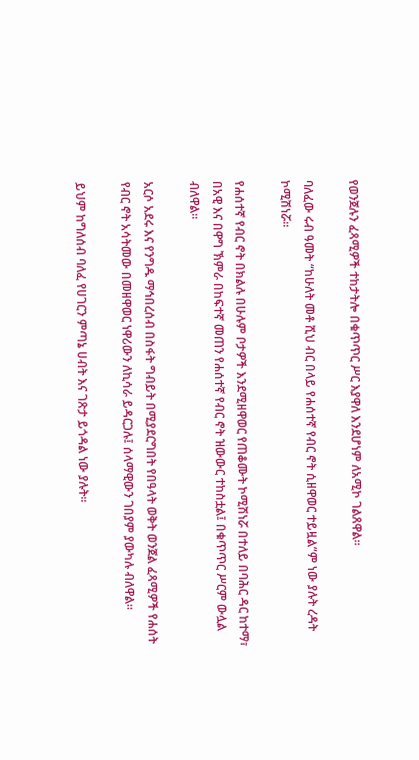የወንጀሉን ፈጻሚዎች ተከታትሎ በቁጥጥር ሥር እያዋለ እንደሆነም ለአሚኮ ገልጸዋል።

ባለፈው ሩብ ዓመት “ከሁለት መቶ ሺህ ብር በላይ የሐሰተኛ የብር ኖት ሲዘዋወር ተይዟል”ም ነው ያሉት ረዳት ኮሚሽነሯ።

የሐሰተኛ የብር ኖት በክልሉ በሁሉም ቦታዎች እንደሚዘዋወር የጠቆሙት ኮሚሽነሯ በተለይ በባሕር ዳር ከተማ፣ በአዊ እና በዋግ ኽምራ በከፍተኛ መጠን የሐሰተኛ የብር ኖት ዝውውር ተከስቷል፤ በቁጥጥር ሥርም ውሏል ብለዋል።

አርሶ አደሩ እና የንግዱ ማኅበረሰብ በስፋት ግብይት በሚያደርግበት የበዓላት ወቅት ወንጀል ፈጻሚዎች የሐሰት የብር ኖት አሳትመው በመዘዋወር ነዋሪውን ለኪሳራ ይዳርጋሉ፤ ሰላማዊውን ገበያም ያውካሉ ብለዋል።

ይህም ከግለሰብ ባለፈ የሀገርን ምጣኔ ሀብት እና ገጽታ ይጎዳል ነው ያሉት።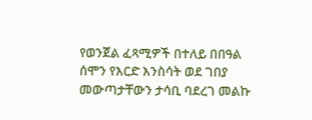የወንጀል ፈጻሚዎች በተለይ በበዓል ሰሞን የእርድ እንስሳት ወደ ገበያ መውጣታቸውን ታሳቢ ባደረገ መልኩ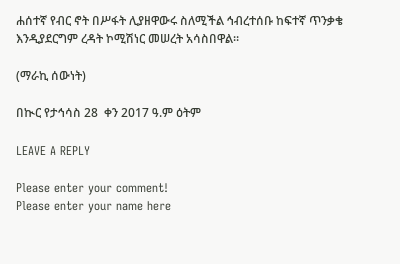ሐሰተኛ የብር ኖት በሥፋት ሊያዘዋውሩ ስለሚችል ኅብረተሰቡ ከፍተኛ ጥንቃቄ እንዲያደርግም ረዳት ኮሚሽነር መሠረት አሳስበዋል።

(ማራኪ ሰውነት)

በኲር የታኅሳስ 28  ቀን 2017 ዓ.ም ዕትም

LEAVE A REPLY

Please enter your comment!
Please enter your name here